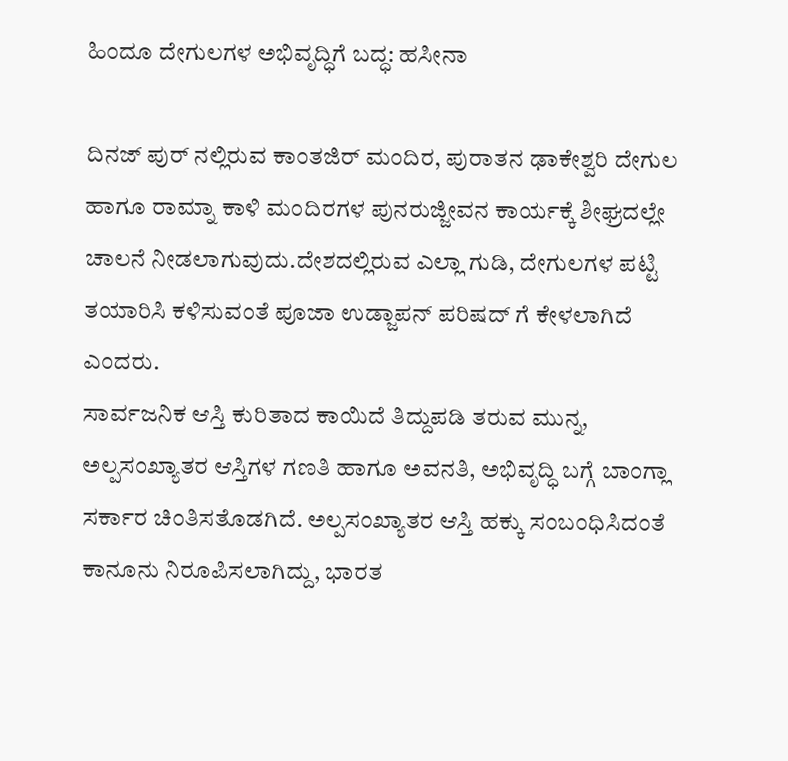ಹಿಂದೂ ದೇಗುಲಗಳ ಅಭಿವೃದ್ಧಿಗೆ ಬದ್ಧ: ಹಸೀನಾ

ದಿನಜ್ ಪುರ್ ನಲ್ಲಿರುವ ಕಾಂತಜಿರ್ ಮಂದಿರ, ಪುರಾತನ ಢಾಕೇಶ್ವರಿ ದೇಗುಲ ಹಾಗೂ ರಾಮ್ನಾ ಕಾಳಿ ಮಂದಿರಗಳ ಪುನರುಜ್ಜೀವನ ಕಾರ್ಯಕ್ಕೆ ಶೀಘ್ರದಲ್ಲೇ ಚಾಲನೆ ನೀಡಲಾಗುವುದು.ದೇಶದಲ್ಲಿರುವ ಎಲ್ಲಾ ಗುಡಿ, ದೇಗುಲಗಳ ಪಟ್ಟಿ ತಯಾರಿಸಿ ಕಳಿಸುವಂತೆ ಪೂಜಾ ಉಡ್ಜಾಪನ್ ಪರಿಷದ್ ಗೆ ಕೇಳಲಾಗಿದೆ ಎಂದರು.
ಸಾರ್ವಜನಿಕ ಆಸ್ತಿ ಕುರಿತಾದ ಕಾಯಿದೆ ತಿದ್ದುಪಡಿ ತರುವ ಮುನ್ನ, ಅಲ್ಪಸಂಖ್ಯಾತರ ಆಸ್ತಿಗಳ ಗಣತಿ ಹಾಗೂ ಅವನತಿ, ಅಭಿವೃದ್ಧಿ ಬಗ್ಗೆ ಬಾಂಗ್ಲಾ ಸರ್ಕಾರ ಚಿಂತಿಸತೊಡಗಿದೆ. ಅಲ್ಪಸಂಖ್ಯಾತರ ಆಸ್ತಿ ಹಕ್ಕು ಸಂಬಂಧಿಸಿದಂತೆ ಕಾನೂನು ನಿರೂಪಿಸಲಾಗಿದ್ದು, ಭಾರತ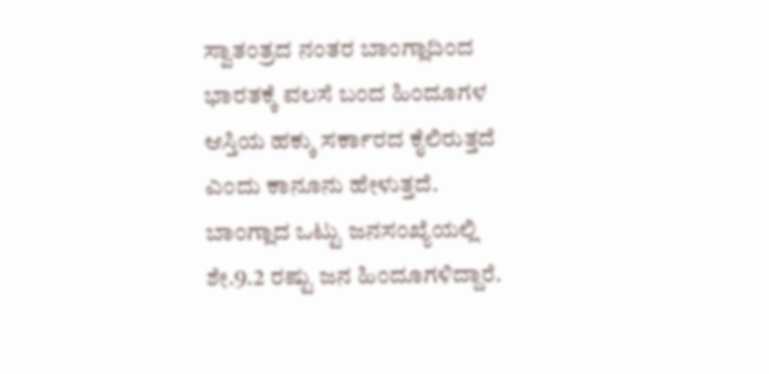ಸ್ವಾತಂತ್ರದ ನಂತರ ಬಾಂಗ್ಲಾದಿಂದ ಭಾರತಕ್ಕೆ ವಲಸೆ ಬಂದ ಹಿಂದೂಗಳ ಆಸ್ತಿಯ ಹಕ್ಕು ಸರ್ಕಾರದ ಕೈಲಿರುತ್ತದೆ ಎಂದು ಕಾನೂನು ಹೇಳುತ್ತದೆ. ಬಾಂಗ್ಲಾದ ಒಟ್ಟು ಜನಸಂಖ್ಯೆಯಲ್ಲಿ ಶೇ.9.2 ರಷ್ಟು ಜನ ಹಿಂದೂಗಳಿದ್ದಾರೆ.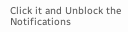Click it and Unblock the Notifications